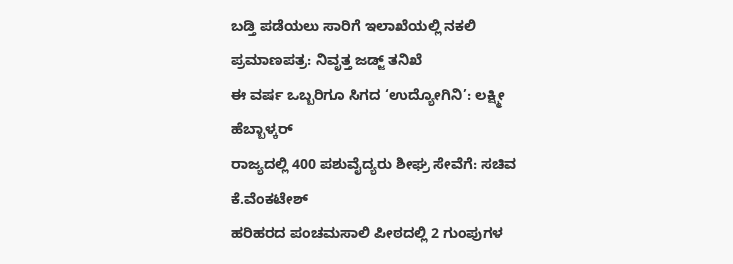ಬಡ್ತಿ ಪಡೆಯಲು ಸಾರಿಗೆ ಇಲಾಖೆಯಲ್ಲಿ ನಕಲಿ ಪ್ರಮಾಣಪತ್ರ: ನಿವೃತ್ತ ಜಡ್ಜ್ ತನಿಖೆ
ಈ ವರ್ಷ ಒಬ್ಬರಿಗೂ ಸಿಗದ ‘ಉದ್ಯೋಗಿನಿ’: ಲಕ್ಷ್ಮೀ ಹೆಬ್ಬಾಳ್ಕರ್
ರಾಜ್ಯದಲ್ಲಿ 400 ಪಶುವೈದ್ಯರು ಶೀಘ್ರ ಸೇವೆಗೆ: ಸಚಿವ ಕೆ.ವೆಂಕಟೇಶ್
ಹರಿಹರದ ಪಂಚಮಸಾಲಿ ಪೀಠದಲ್ಲಿ 2 ಗುಂಪುಗಳ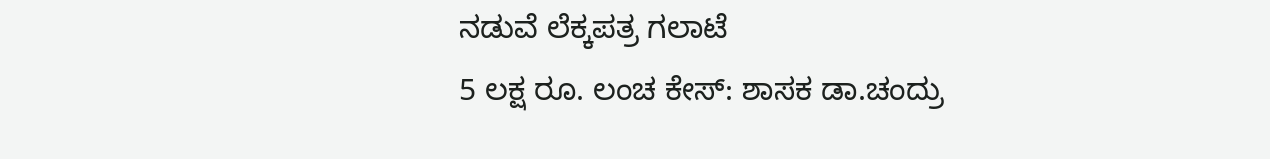ನಡುವೆ ಲೆಕ್ಕಪತ್ರ ಗಲಾಟೆ
5 ಲಕ್ಷ ರೂ. ಲಂಚ ಕೇಸ್: ಶಾಸಕ ಡಾ.ಚಂದ್ರು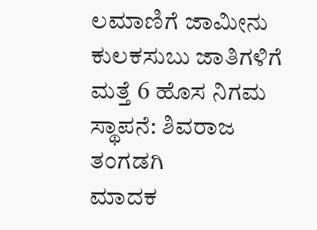ಲಮಾಣಿಗೆ ಜಾಮೀನು
ಕುಲಕಸುಬು ಜಾತಿಗಳಿಗೆ ಮತ್ತೆ 6 ಹೊಸ ನಿಗಮ ಸ್ಥಾಪನೆ: ಶಿವರಾಜ ತಂಗಡಗಿ
ಮಾದಕ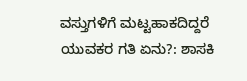ವಸ್ತುಗಳಿಗೆ ಮಟ್ಟಹಾಕದಿದ್ದರೆ ಯುವಕರ ಗತಿ ಏನು?: ಶಾಸಕಿ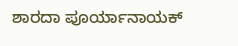ಶಾರದಾ ಪೂರ್ಯಾನಾಯಕ್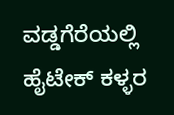ವಡ್ಡಗೆರೆಯಲ್ಲಿ ಹೈಟೇಕ್ ಕಳ್ಳರ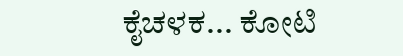ಕೈಚಳಕ... ಕೋಟಿ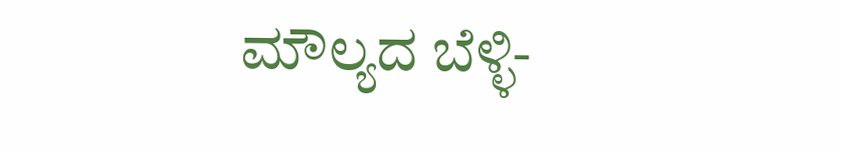ಮೌಲ್ಯದ ಬೆಳ್ಳಿ-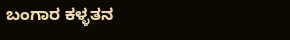ಬಂಗಾರ ಕಳ್ಳತನ